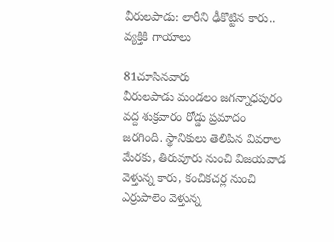వీరులపాడు: లారీని ఢీకొట్టిన కారు.. వ్యక్తికి గాయాలు

81చూసినవారు
వీరులపాడు మండలం జగన్నాధపురం వద్ద శుక్రవారం రోడ్డు ప్రమాదం జరగింది. స్థానికులు తెలిపిన వివరాల మేరకు, తిరువూరు నుంచి విజయవాడ వెళ్తున్న కారు, కంచికచర్ల నుంచి ఎర్రుపాలెం వెళ్తున్న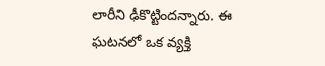లారీని ఢీకొట్టిందన్నారు. ఈ ఘటనలో ఒక వ్యక్తి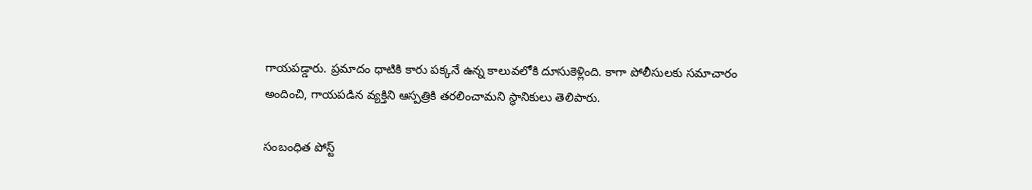గాయపడ్డారు. ప్రమాదం ధాటికి కారు పక్కనే ఉన్న కాలువలోకి దూసుకెళ్లింది. కాగా పోలీసులకు సమాచారం అందించి, గాయపడిన వ్యక్తిని ఆస్పత్రికి తరలించామని స్థానికులు తెలిపారు.

సంబంధిత పోస్ట్